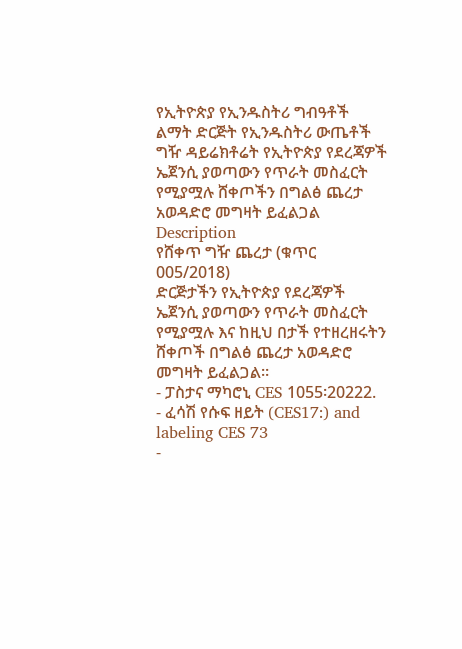የኢትዮጵያ የኢንዱስትሪ ግብዓቶች ልማት ድርጅት የኢንዱስትሪ ውጤቶች ግዥ ዳይሬክቶሬት የኢትዮጵያ የደረጃዎች ኤጀንሲ ያወጣውን የጥራት መስፈርት የሚያሟሉ ሸቀጦችን በግልፅ ጨረታ አወዳድሮ መግዛት ይፈልጋል
Description
የሸቀጥ ግዥ ጨረታ (ቁጥር 005/2018)
ድርጅታችን የኢትዮጵያ የደረጃዎች ኤጀንሲ ያወጣውን የጥራት መስፈርት የሚያሟሉ እና ከዚህ በታች የተዘረዘሩትን ሸቀጦች በግልፅ ጨረታ አወዳድሮ መግዛት ይፈልጋል።
- ፓስታና ማካሮኒ CES 1055፡20222.
- ፈሳሽ የሱፍ ዘይት (CES17:) and labeling CES 73
-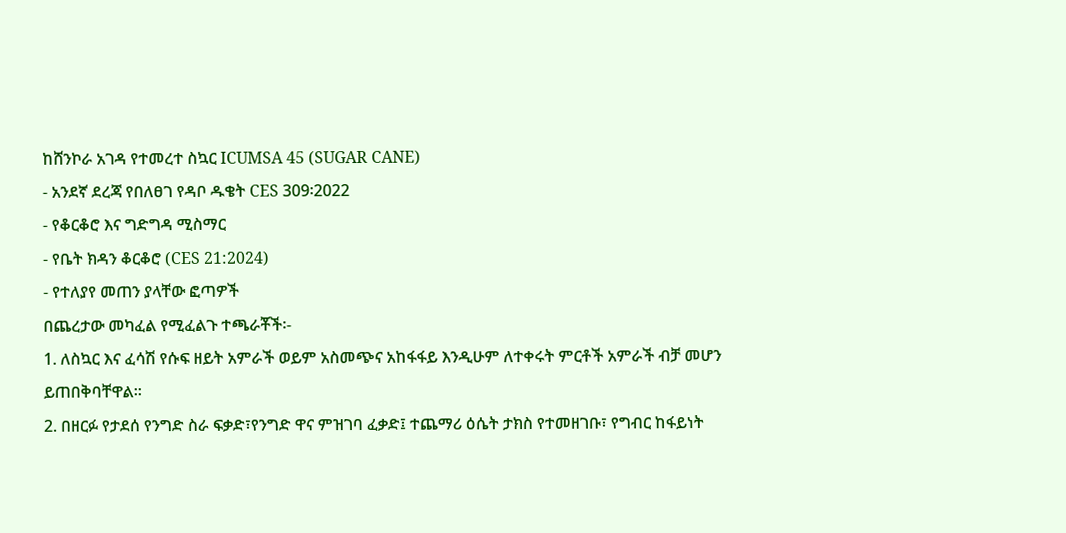ከሸንኮራ አገዳ የተመረተ ስኳር ICUMSA 45 (SUGAR CANE)
- አንደኛ ደረጃ የበለፀገ የዳቦ ዱቄት CES 309፡2022
- የቆርቆሮ እና ግድግዳ ሚስማር
- የቤት ክዳን ቆርቆሮ (CES 21:2024)
- የተለያየ መጠን ያላቸው ፎጣዎች
በጨረታው መካፈል የሚፈልጉ ተጫራቾች፡-
1. ለስኳር እና ፈሳሽ የሱፍ ዘይት አምራች ወይም አስመጭና አከፋፋይ እንዲሁም ለተቀሩት ምርቶች አምራች ብቻ መሆን ይጠበቅባቸዋል።
2. በዘርፉ የታደሰ የንግድ ስራ ፍቃድ፣የንግድ ዋና ምዝገባ ፈቃድ፤ ተጨማሪ ዕሴት ታክስ የተመዘገቡ፣ የግብር ከፋይነት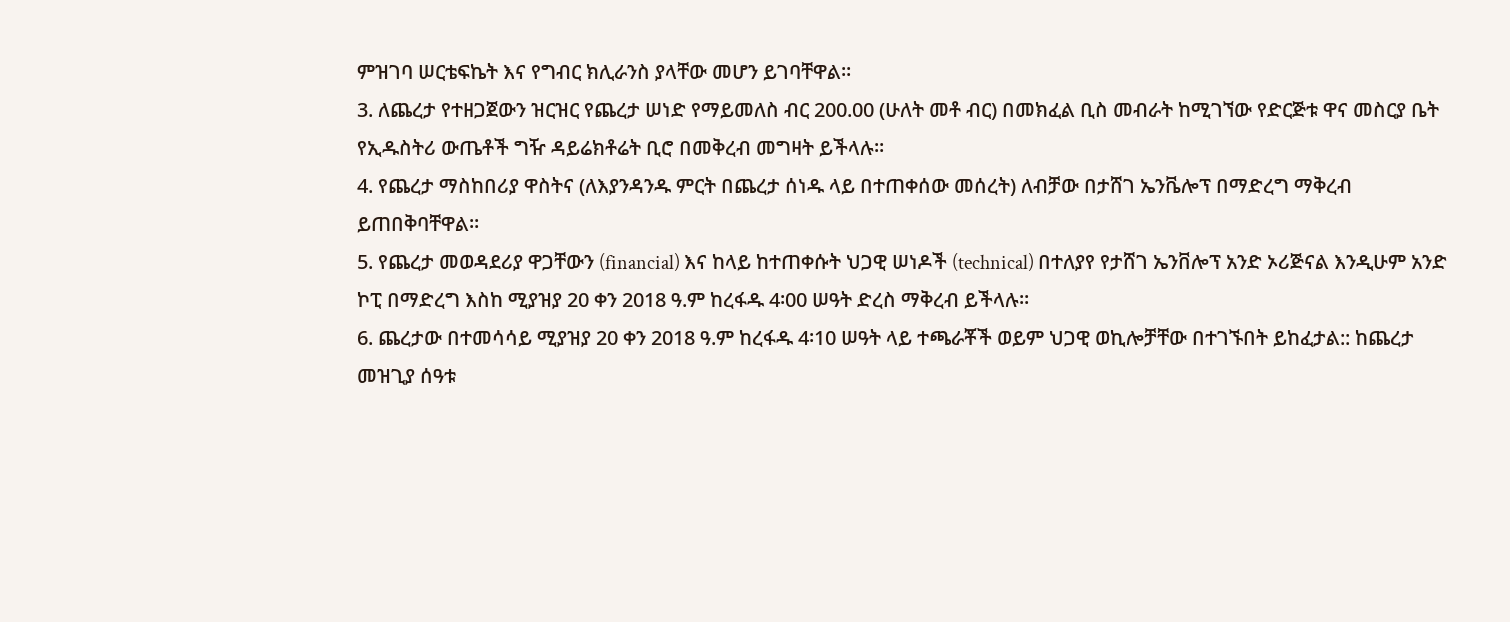ምዝገባ ሠርቴፍኬት እና የግብር ክሊራንስ ያላቸው መሆን ይገባቸዋል።
3. ለጨረታ የተዘጋጀውን ዝርዝር የጨረታ ሠነድ የማይመለስ ብር 200.00 (ሁለት መቶ ብር) በመክፈል ቢስ መብራት ከሚገኘው የድርጅቱ ዋና መስርያ ቤት የኢዱስትሪ ውጤቶች ግዥ ዳይሬክቶሬት ቢሮ በመቅረብ መግዛት ይችላሉ።
4. የጨረታ ማስከበሪያ ዋስትና (ለእያንዳንዱ ምርት በጨረታ ሰነዱ ላይ በተጠቀሰው መሰረት) ለብቻው በታሸገ ኤንቬሎፕ በማድረግ ማቅረብ ይጠበቅባቸዋል።
5. የጨረታ መወዳደሪያ ዋጋቸውን (financial) እና ከላይ ከተጠቀሱት ህጋዊ ሠነዶች (technical) በተለያየ የታሸገ ኤንቨሎፕ አንድ ኦሪጅናል እንዲሁም አንድ ኮፒ በማድረግ እስከ ሚያዝያ 20 ቀን 2018 ዓ.ም ከረፋዱ 4፡00 ሠዓት ድረስ ማቅረብ ይችላሉ።
6. ጨረታው በተመሳሳይ ሚያዝያ 20 ቀን 2018 ዓ.ም ከረፋዱ 4፡10 ሠዓት ላይ ተጫራቾች ወይም ህጋዊ ወኪሎቻቸው በተገኙበት ይከፈታል:: ከጨረታ መዝጊያ ሰዓቱ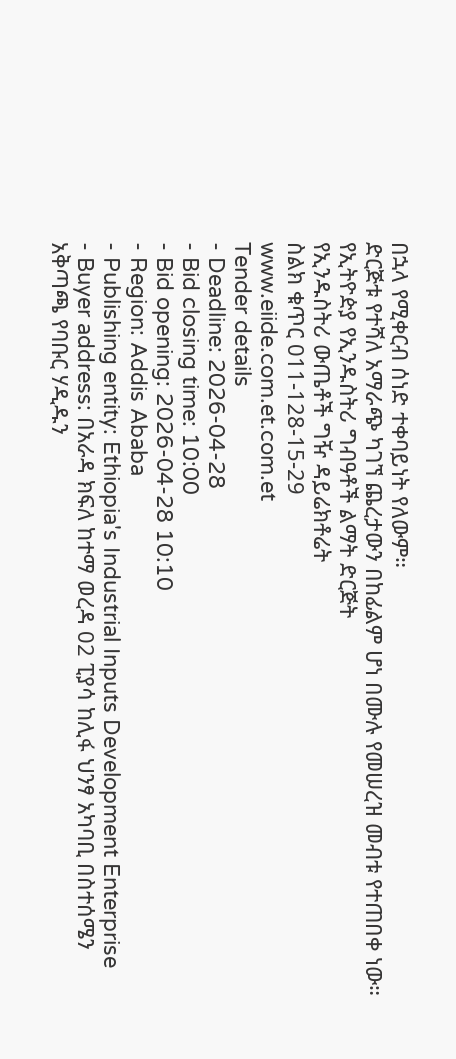በኋላ የሚቀርብ ሰነድ ተቀባይነት የለውም።
ድርጅቱ የተሻለ አማራጭ ካገኘ ጨረታውን በከፊልም ሆነ በሙሉ የመሠረዝ መብቱ የተጠበቀ ነው።
የኢትዮዽያ የኢንዱስትሪ ግብዓቶች ልማት ድርጅት
የኢንዱስትሪ ውጤቶች ግዥ ዳይሬክቶሬት
ስልክ ቁጥር 011-128-15-29
www.eiide.com.et.com.et
Tender details
- Deadline: 2026-04-28
- Bid closing time: 10:00
- Bid opening: 2026-04-28 10:10
- Region: Addis Ababa
- Publishing entity: Ethiopia's Industrial Inputs Development Enterprise
- Buyer address: በአራዳ ክፍለ ከተማ ወረዳ 02 ፒያሳ ከሊፋ ህንፃ አካባቢ በስተሰሜን አቅጣጫ የባቡር ሃዲዱን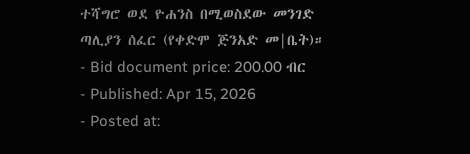ተሻግሮ ወደ ዮሐንስ በሚወስደው መንገድ ጣሊያን ሰፈር (የቀድሞ ጅንአድ መ|ቤት)።
- Bid document price: 200.00 ብር
- Published: Apr 15, 2026
- Posted at: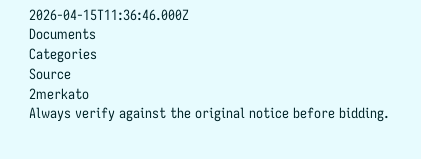2026-04-15T11:36:46.000Z
Documents
Categories
Source
2merkato
Always verify against the original notice before bidding.